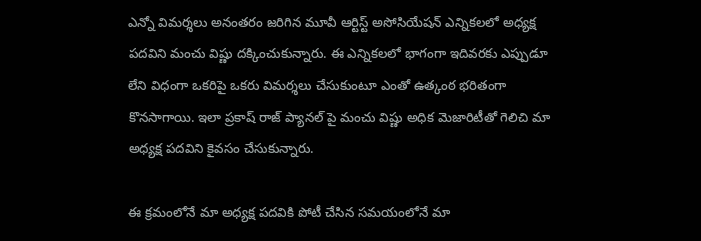ఎన్నో విమర్శలు అనంతరం జరిగిన మూవీ ఆర్టిస్ట్ అసోసియేషన్ ఎన్నికలలో అధ్యక్ష పదవిని మంచు విష్ణు దక్కించుకున్నారు. ఈ ఎన్నికలలో భాగంగా ఇదివరకు ఎప్పుడూ లేని విధంగా ఒకరిపై ఒకరు విమర్శలు చేసుకుంటూ ఎంతో ఉత్కంఠ భరితంగా కొనసాగాయి. ఇలా ప్రకాష్ రాజ్ ప్యానల్ పై మంచు విష్ణు అధిక మెజారిటీతో గెలిచి మా అధ్యక్ష పదవిని కైవసం చేసుకున్నారు.

ఈ క్రమంలోనే మా అధ్యక్ష పదవికి పోటీ చేసిన సమయంలోనే మా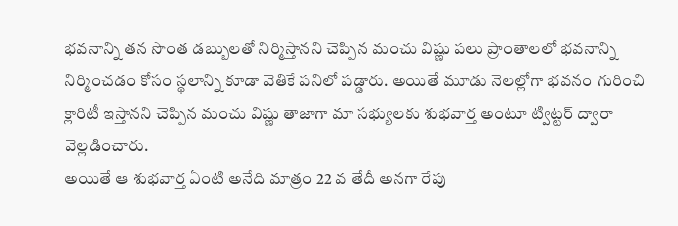భవనాన్ని తన సొంత డబ్బులతో నిర్మిస్తానని చెప్పిన మంచు విష్ణు పలు ప్రాంతాలలో భవనాన్ని నిర్మించడం కోసం స్థలాన్ని కూడా వెతికే పనిలో పడ్డారు. అయితే మూడు నెలల్లోగా భవనం గురించి క్లారిటీ ఇస్తానని చెప్పిన మంచు విష్ణు తాజాగా మా సభ్యులకు శుభవార్త అంటూ ట్విట్టర్ ద్వారా వెల్లడించారు.
అయితే ఆ శుభవార్త ఏంటి అనేది మాత్రం 22 వ తేదీ అనగా రేపు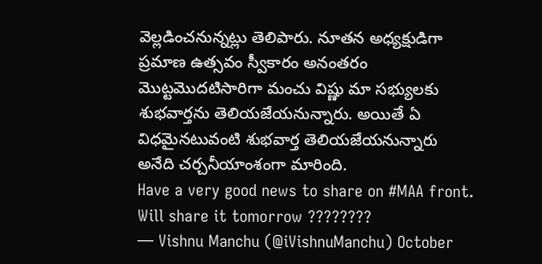వెల్లడించనున్నట్లు తెలిపారు. నూతన అధ్యక్షుడిగా ప్రమాణ ఉత్సవం స్వీకారం అనంతరం మొట్టమొదటిసారిగా మంచు విష్ణు మా సభ్యులకు శుభవార్తను తెలియజేయనున్నారు. అయితే ఏ విధమైనటువంటి శుభవార్త తెలియజేయనున్నారు అనేది చర్చనీయాంశంగా మారింది.
Have a very good news to share on #MAA front. Will share it tomorrow ????????
— Vishnu Manchu (@iVishnuManchu) October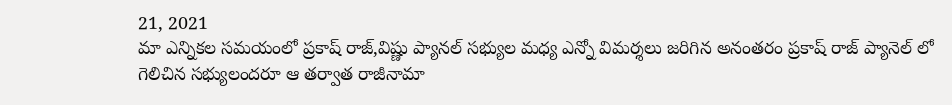21, 2021
మా ఎన్నికల సమయంలో ప్రకాష్ రాజ్,విష్ణు ప్యానల్ సభ్యుల మధ్య ఎన్నో విమర్శలు జరిగిన అనంతరం ప్రకాష్ రాజ్ ప్యానెల్ లో గెలిచిన సభ్యులందరూ ఆ తర్వాత రాజీనామా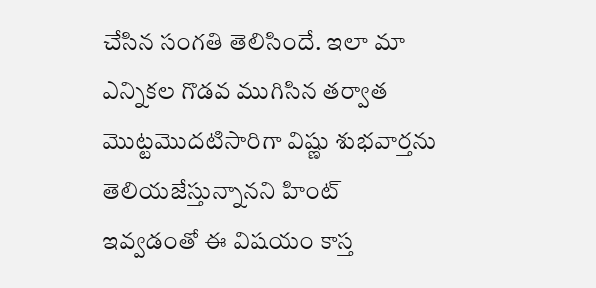చేసిన సంగతి తెలిసిందే. ఇలా మా ఎన్నికల గొడవ ముగిసిన తర్వాత మొట్టమొదటిసారిగా విష్ణు శుభవార్తను తెలియజేస్తున్నానని హింట్ ఇవ్వడంతో ఈ విషయం కాస్త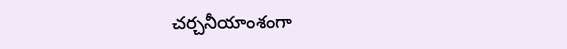చర్చనీయాంశంగా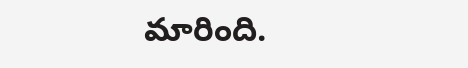మారింది.